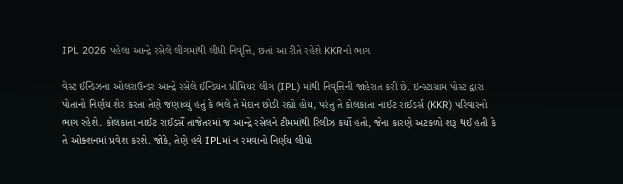IPL 2026 પહેલા આન્દ્રે રસેલે લીગમાંથી લીધી નિવૃત્તિ, છતાં આ રીતે રહેશે KKRનો ભાગ

વેસ્ટ ઈન્ડિઝના ઓલરાઉન્ડર આન્દ્રે રસેલે ઈન્ડિયન પ્રીમિયર લીગ (IPL) માંથી નિવૃત્તિની જાહેરાત કરી છે. ઇન્સ્ટાગ્રામ પોસ્ટ દ્વારા પોતાનો નિર્ણય શેર કરતા તેણે જણાવ્યું હતું કે ભલે તે મેદાન છોડી રહ્યો હોય, પરંતુ તે કોલકાતા નાઈટ રાઈડર્સ (KKR) પરિવારનો ભાગ રહેશે. કોલકાતા નાઈટ રાઈડર્સે તાજેતરમાં જ આન્દ્રે રસેલને ટીમમાંથી રિલીઝ કર્યો હતો, જેના કારણે અટકળો શરૂ થઈ હતી કે તે ઓક્શનમાં પ્રવેશ કરશે. જોકે, તેણે હવે IPLમાં ન રમવાનો નિર્ણય લીધો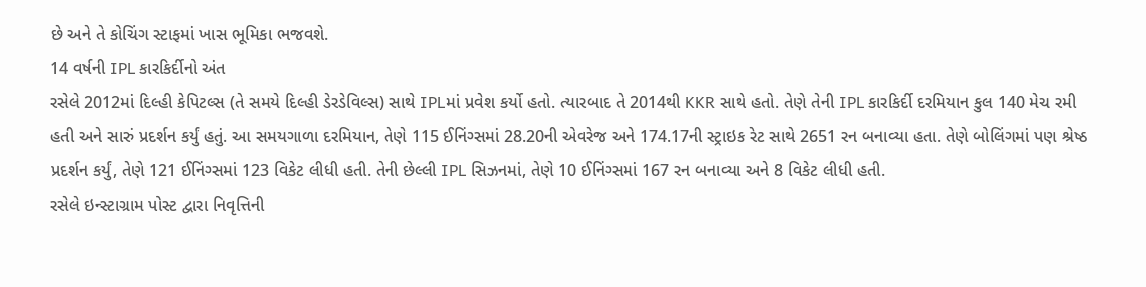છે અને તે કોચિંગ સ્ટાફમાં ખાસ ભૂમિકા ભજવશે.
14 વર્ષની IPL કારકિર્દીનો અંત
રસેલે 2012માં દિલ્હી કેપિટલ્સ (તે સમયે દિલ્હી ડેરડેવિલ્સ) સાથે IPLમાં પ્રવેશ કર્યો હતો. ત્યારબાદ તે 2014થી KKR સાથે હતો. તેણે તેની IPL કારકિર્દી દરમિયાન કુલ 140 મેચ રમી હતી અને સારું પ્રદર્શન કર્યું હતું. આ સમયગાળા દરમિયાન, તેણે 115 ઈનિંગ્સમાં 28.20ની એવરેજ અને 174.17ની સ્ટ્રાઇક રેટ સાથે 2651 રન બનાવ્યા હતા. તેણે બોલિંગમાં પણ શ્રેષ્ઠ પ્રદર્શન કર્યું, તેણે 121 ઈનિંગ્સમાં 123 વિકેટ લીધી હતી. તેની છેલ્લી IPL સિઝનમાં, તેણે 10 ઈનિંગ્સમાં 167 રન બનાવ્યા અને 8 વિકેટ લીધી હતી.
રસેલે ઇન્સ્ટાગ્રામ પોસ્ટ દ્વારા નિવૃત્તિની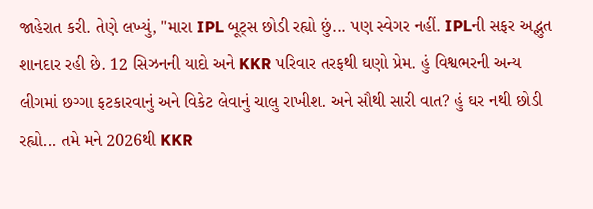જાહેરાત કરી. તેણે લખ્યું, "મારા IPL બૂટ્સ છોડી રહ્યો છું... પણ સ્વેગર નહીં. IPLની સફર અદ્ભુત શાનદાર રહી છે. 12 સિઝનની યાદો અને KKR પરિવાર તરફથી ઘણો પ્રેમ. હું વિશ્વભરની અન્ય લીગમાં છગ્ગા ફટકારવાનું અને વિકેટ લેવાનું ચાલુ રાખીશ. અને સૌથી સારી વાત? હું ઘર નથી છોડી રહ્યો... તમે મને 2026થી KKR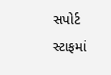સપોર્ટ સ્ટાફમાં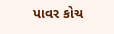પાવર કોચ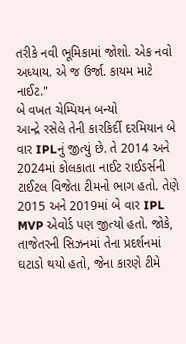તરીકે નવી ભૂમિકામાં જોશો. એક નવો અધ્યાય. એ જ ઉર્જા. કાયમ માટે નાઈટ."
બે વખત ચેમ્પિયન બન્યો
આન્દ્રે રસેલે તેની કારકિર્દી દરમિયાન બે વાર IPLનું જીત્યું છે. તે 2014 અને 2024માં કોલકાતા નાઈટ રાઈડર્સની ટાઈટલ વિજેતા ટીમનો ભાગ હતો. તેણે 2015 અને 2019માં બે વાર IPL MVP એવોર્ડ પણ જીત્યો હતો. જોકે, તાજેતરની સિઝનમાં તેના પ્રદર્શનમાં ઘટાડો થયો હતો, જેના કારણે ટીમે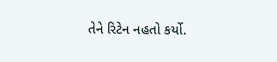તેને રિટેન નહતો કર્યો.